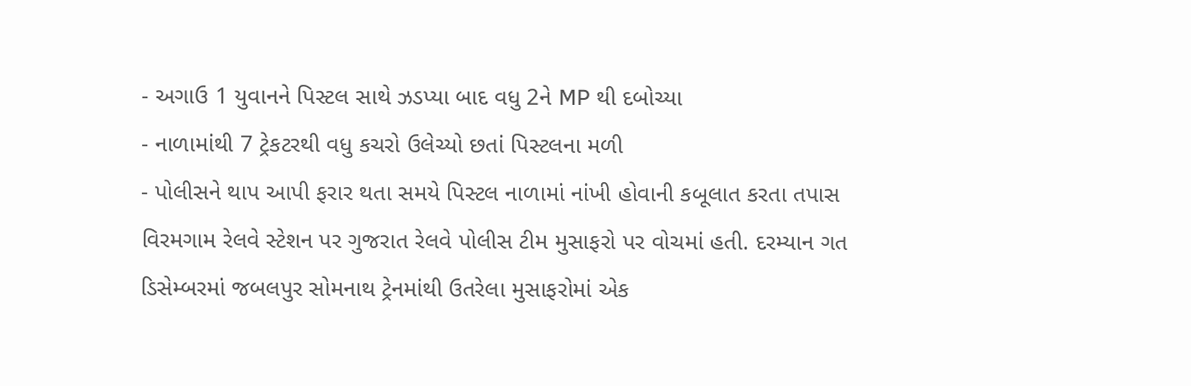- અગાઉ 1 યુવાનને પિસ્ટલ સાથે ઝડપ્યા બાદ વધુ 2ને MP થી દબોચ્યા
- નાળામાંથી 7 ટ્રેકટરથી વધુ કચરો ઉલેચ્યો છતાં પિસ્ટલના મળી
- પોલીસને થાપ આપી ફરાર થતા સમયે પિસ્ટલ નાળામાં નાંખી હોવાની કબૂલાત કરતા તપાસ
વિરમગામ રેલવે સ્ટેશન પર ગુજરાત રેલવે પોલીસ ટીમ મુસાફરો પર વોચમાં હતી. દરમ્યાન ગત ડિસેમ્બરમાં જબલપુર સોમનાથ ટ્રેનમાંથી ઉતરેલા મુસાફરોમાં એક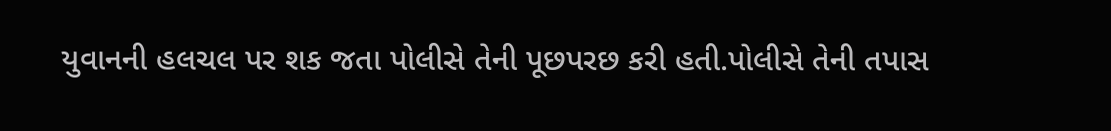યુવાનની હલચલ પર શક જતા પોલીસે તેની પૂછપરછ કરી હતી.પોલીસે તેની તપાસ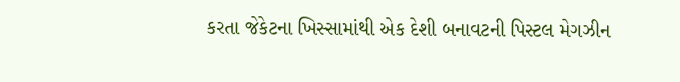કરતા જેકેટના ખિસ્સામાંથી એક દેશી બનાવટની પિસ્ટલ મેગઝીન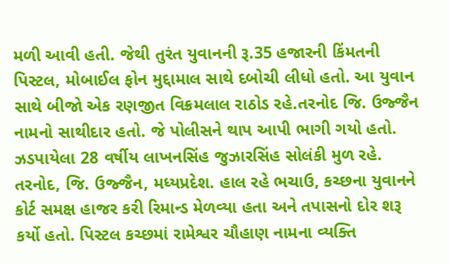મળી આવી હતી. જેથી તુરંત યુવાનની રૂ.35 હજારની કિંમતની પિસ્ટલ, મોબાઈલ ફોન મુદ્દામાલ સાથે દબોચી લીધો હતો. આ યુવાન સાથે બીજો એક રણજીત વિક્રમલાલ રાઠોડ રહે.તરનોદ જિ. ઉજ્જૈન નામનો સાથીદાર હતો. જે પોલીસને થાપ આપી ભાગી ગયો હતો. ઝડપાયેલા 28 વર્ષીય લાખનસિંહ જુઝારસિંહ સોલંકી મુળ રહે. તરનોદ, જિ. ઉજ્જૈન, મધ્યપ્રદેશ. હાલ રહે ભચાઉ, કચ્છના યુવાનને કોર્ટ સમક્ષ હાજર કરી રિમાન્ડ મેળવ્યા હતા અને તપાસનો દોર શરૂ કર્યો હતો. પિસ્ટલ કચ્છમાં રામેશ્વર ચૌહાણ નામના વ્યક્તિ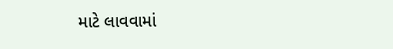માટે લાવવામાં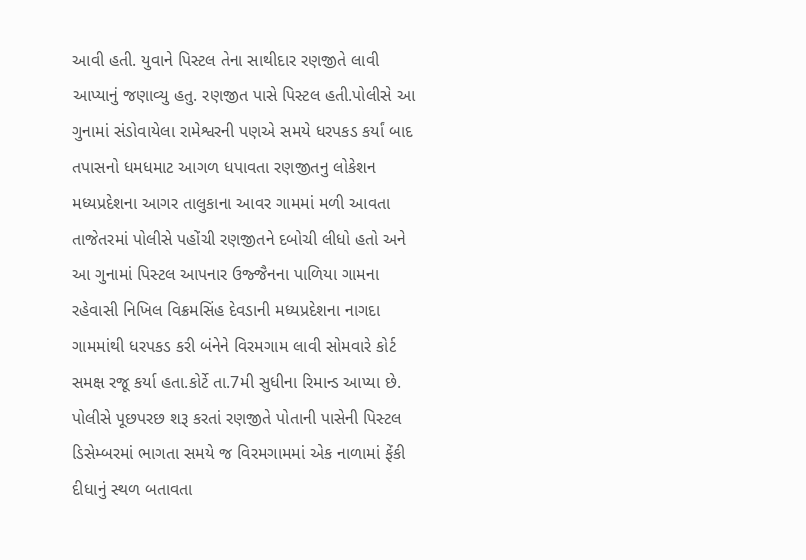આવી હતી. યુવાને પિસ્ટલ તેના સાથીદાર રણજીતે લાવી આપ્યાનું જણાવ્યુ હતુ. રણજીત પાસે પિસ્ટલ હતી.પોલીસે આ ગુનામાં સંડોવાયેલા રામેશ્વરની પણએ સમયે ધરપકડ કર્યાં બાદ તપાસનો ધમધમાટ આગળ ધપાવતા રણજીતનુ લોકેશન મધ્યપ્રદેશના આગર તાલુકાના આવર ગામમાં મળી આવતા તાજેતરમાં પોલીસે પહોંચી રણજીતને દબોચી લીધો હતો અને આ ગુનામાં પિસ્ટલ આપનાર ઉજ્જૈનના પાળિયા ગામના રહેવાસી નિખિલ વિક્રમસિંહ દેવડાની મધ્યપ્રદેશના નાગદા ગામમાંથી ધરપકડ કરી બંનેને વિરમગામ લાવી સોમવારે કોર્ટ સમક્ષ રજૂ કર્યા હતા.કોર્ટે તા.7મી સુધીના રિમાન્ડ આપ્યા છે. પોલીસે પૂછપરછ શરૂ કરતાં રણજીતે પોતાની પાસેની પિસ્ટલ ડિસેમ્બરમાં ભાગતા સમયે જ વિરમગામમાં એક નાળામાં ફેંકી દીધાનું સ્થળ બતાવતા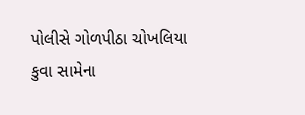પોલીસે ગોળપીઠા ચોખલિયા કુવા સામેના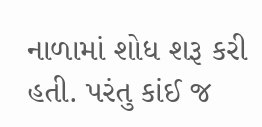નાળામાં શોધ શરૂ કરી હતી. પરંતુ કાંઈ જ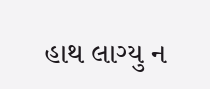હાથ લાગ્યુ ન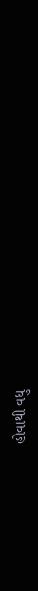હોવાથી વધુ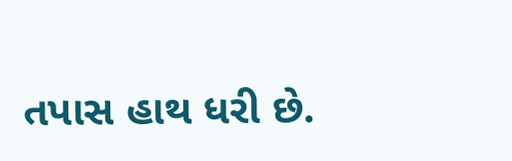તપાસ હાથ ધરી છે.